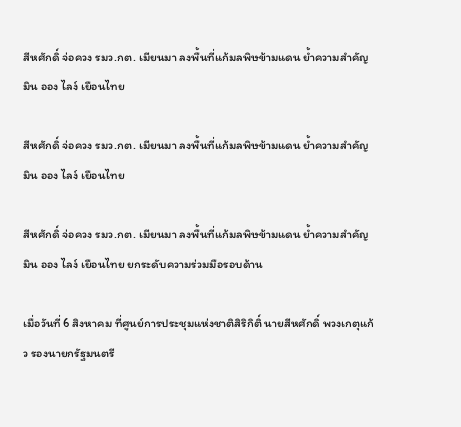สีหศักดิ์ จ่อควง รมว.กต. เมียนมา ลงพื้นที่แก้มลพิษข้ามแดน ย้ำความสำคัญ มิน ออง ไลง์ เยือนไทย

สีหศักดิ์ จ่อควง รมว.กต. เมียนมา ลงพื้นที่แก้มลพิษข้ามแดน ย้ำความสำคัญ มิน ออง ไลง์ เยือนไทย

สีหศักดิ์ จ่อควง รมว.กต. เมียนมา ลงพื้นที่แก้มลพิษข้ามแดน ย้ำความสำคัญ มิน ออง ไลง์ เยือนไทย ยกระดับความร่วมมือรอบด้าน

เมื่อวันที่ 6 สิงหาคม ที่ศูนย์การประชุมแห่งชาติสิริกิติ์ นายสีหศักดิ์ พวงเกตุแก้ว รองนายกรัฐมนตรี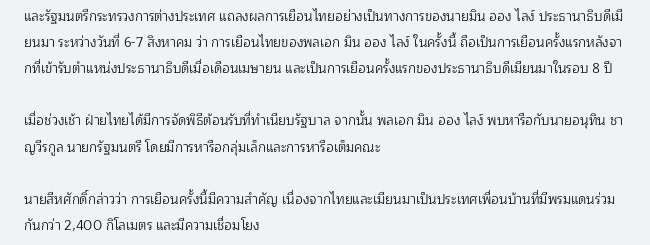และรัฐมนตรีกระทรวงการต่างประเทศ แถลงผลการเยือนไทยอย่างเป็นทางการของนายมิน ออง ไลง์ ประธานาธิบดีเมียนมา ระหว่างวันที่ 6-7 สิงหาคม ว่า การเยือนไทยของพลเอก มิน ออง ไลง์ ในครั้งนี้ ถือเป็นการเยือนครั้งแรกหลังจากที่เข้ารับตำแหน่งประธานาธิบดีเมื่อเดือนเมษายน และเป็นการเยือนครั้งแรกของประธานาธิบดีเมียนมาในรอบ 8 ปี

เมื่อช่วงเช้า ฝ่ายไทยได้มีการจัดพิธีต้อนรับที่ทำเนียบรัฐบาล จากนั้น พลเอก มิน ออง ไลง์ พบหารือกับนายอนุทิน ชาญวีรกูล นายกรัฐมนตรี โดยมีการหารือกลุ่มเล็กและการหารือเต็มคณะ

นายสีหศักดิ์กล่าวว่า การเยือนครั้งนี้มีความสำคัญ เนื่องจากไทยและเมียนมาเป็นประเทศเพื่อนบ้านที่มีพรมแดนร่วมกันกว่า 2,400 กิโลเมตร และมีความเชื่อมโยง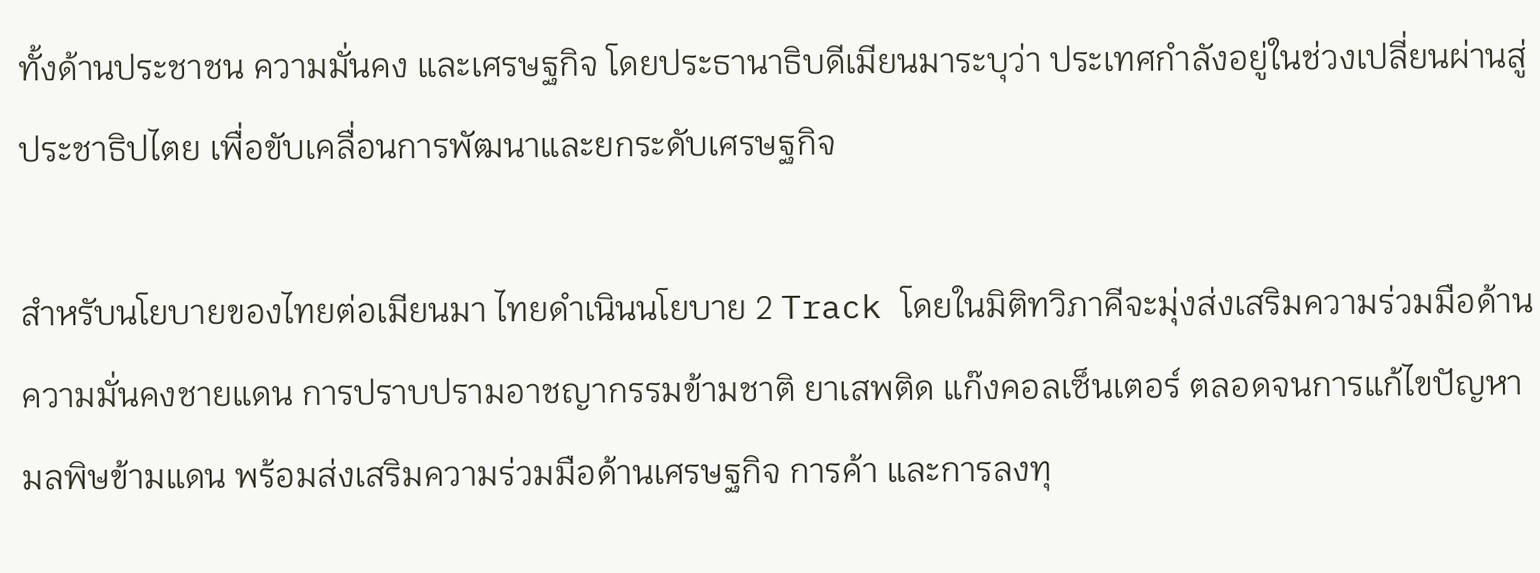ทั้งด้านประชาชน ความมั่นคง และเศรษฐกิจ โดยประธานาธิบดีเมียนมาระบุว่า ประเทศกำลังอยู่ในช่วงเปลี่ยนผ่านสู่ประชาธิปไตย เพื่อขับเคลื่อนการพัฒนาและยกระดับเศรษฐกิจ

สำหรับนโยบายของไทยต่อเมียนมา ไทยดำเนินนโยบาย 2 Track โดยในมิติทวิภาคีจะมุ่งส่งเสริมความร่วมมือด้านความมั่นคงชายแดน การปราบปรามอาชญากรรมข้ามชาติ ยาเสพติด แก๊งคอลเซ็นเตอร์ ตลอดจนการแก้ไขปัญหามลพิษข้ามแดน พร้อมส่งเสริมความร่วมมือด้านเศรษฐกิจ การค้า และการลงทุ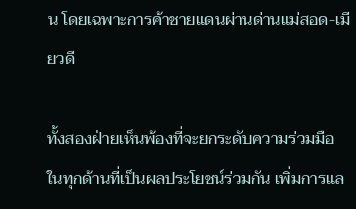น โดยเฉพาะการค้าชายแดนผ่านด่านแม่สอด-เมียวดี

ทั้งสองฝ่ายเห็นพ้องที่จะยกระดับความร่วมมือในทุกด้านที่เป็นผลประโยชน์ร่วมกัน เพิ่มการแล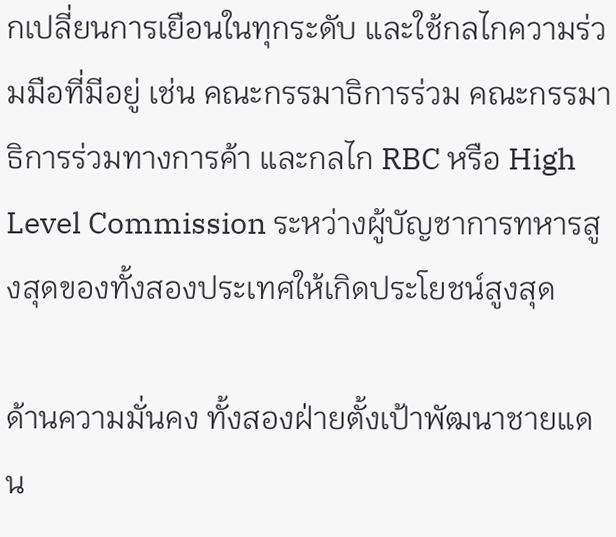กเปลี่ยนการเยือนในทุกระดับ และใช้กลไกความร่วมมือที่มีอยู่ เช่น คณะกรรมาธิการร่วม คณะกรรมาธิการร่วมทางการค้า และกลไก RBC หรือ High Level Commission ระหว่างผู้บัญชาการทหารสูงสุดของทั้งสองประเทศให้เกิดประโยชน์สูงสุด

ด้านความมั่นคง ทั้งสองฝ่ายตั้งเป้าพัฒนาชายแดน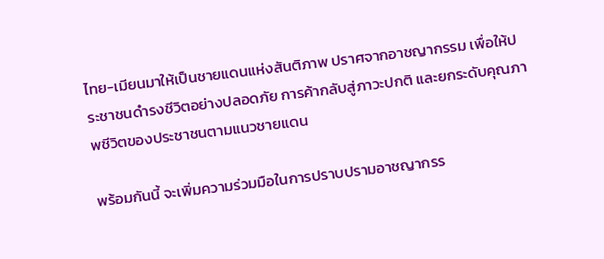ไทย-เมียนมาให้เป็นชายแดนแห่งสันติภาพ ปราศจากอาชญากรรม เพื่อให้ประชาชนดำรงชีวิตอย่างปลอดภัย การค้ากลับสู่ภาวะปกติ และยกระดับคุณภาพชีวิตของประชาชนตามแนวชายแดน

พร้อมกันนี้ จะเพิ่มความร่วมมือในการปราบปรามอาชญากรร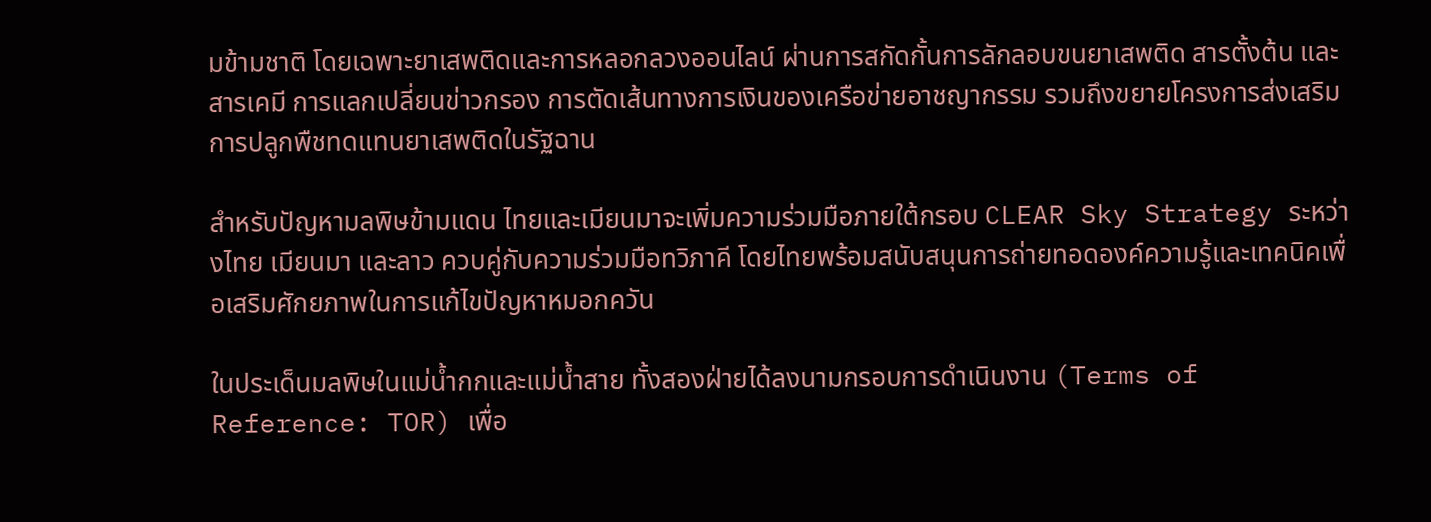มข้ามชาติ โดยเฉพาะยาเสพติดและการหลอกลวงออนไลน์ ผ่านการสกัดกั้นการลักลอบขนยาเสพติด สารตั้งต้น และสารเคมี การแลกเปลี่ยนข่าวกรอง การตัดเส้นทางการเงินของเครือข่ายอาชญากรรม รวมถึงขยายโครงการส่งเสริมการปลูกพืชทดแทนยาเสพติดในรัฐฉาน

สำหรับปัญหามลพิษข้ามแดน ไทยและเมียนมาจะเพิ่มความร่วมมือภายใต้กรอบ CLEAR Sky Strategy ระหว่างไทย เมียนมา และลาว ควบคู่กับความร่วมมือทวิภาคี โดยไทยพร้อมสนับสนุนการถ่ายทอดองค์ความรู้และเทคนิคเพื่อเสริมศักยภาพในการแก้ไขปัญหาหมอกควัน

ในประเด็นมลพิษในแม่น้ำกกและแม่น้ำสาย ทั้งสองฝ่ายได้ลงนามกรอบการดำเนินงาน (Terms of Reference: TOR) เพื่อ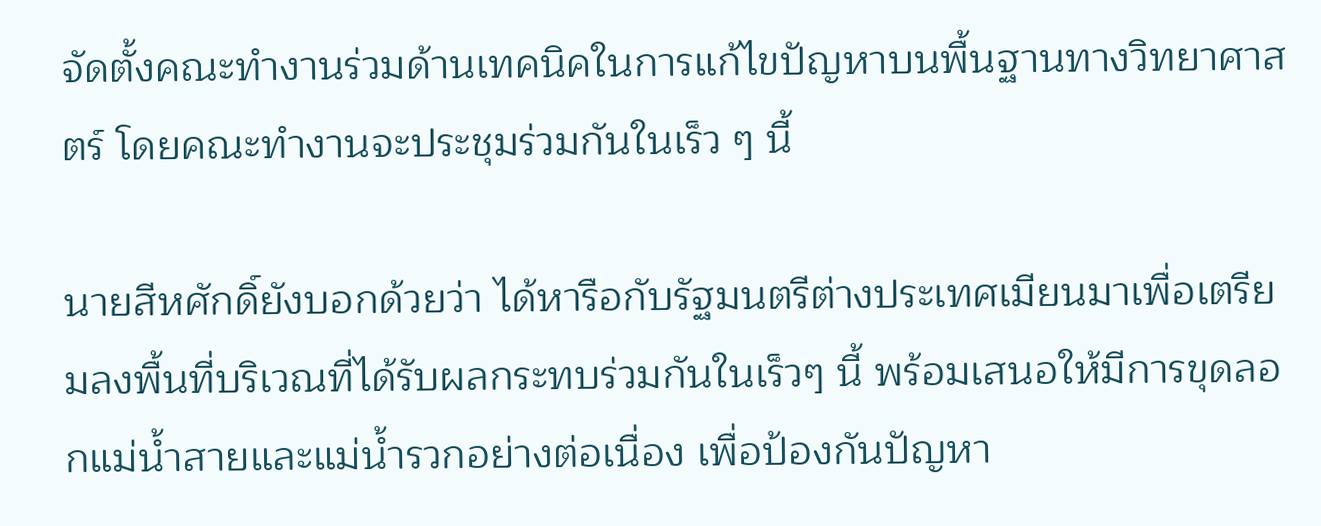จัดตั้งคณะทำงานร่วมด้านเทคนิคในการแก้ไขปัญหาบนพื้นฐานทางวิทยาศาสตร์ โดยคณะทำงานจะประชุมร่วมกันในเร็ว ๆ นี้

นายสีหศักดิ์ยังบอกด้วยว่า ได้หารือกับรัฐมนตรีต่างประเทศเมียนมาเพื่อเตรียมลงพื้นที่บริเวณที่ได้รับผลกระทบร่วมกันในเร็วๆ นี้ พร้อมเสนอให้มีการขุดลอกแม่น้ำสายและแม่น้ำรวกอย่างต่อเนื่อง เพื่อป้องกันปัญหา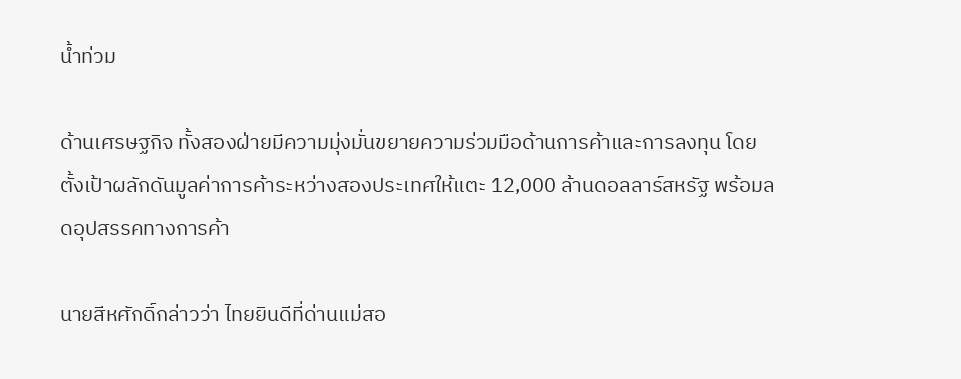น้ำท่วม

ด้านเศรษฐกิจ ทั้งสองฝ่ายมีความมุ่งมั่นขยายความร่วมมือด้านการค้าและการลงทุน โดยตั้งเป้าผลักดันมูลค่าการค้าระหว่างสองประเทศให้แตะ 12,000 ล้านดอลลาร์สหรัฐ พร้อมลดอุปสรรคทางการค้า

นายสีหศักดิ์กล่าวว่า ไทยยินดีที่ด่านแม่สอ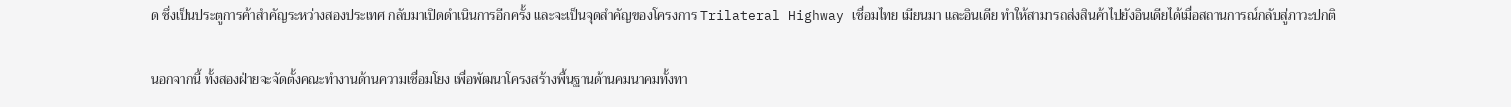ด ซึ่งเป็นประตูการค้าสำคัญระหว่างสองประเทศ กลับมาเปิดดำเนินการอีกครั้ง และจะเป็นจุดสำคัญของโครงการ Trilateral Highway เชื่อมไทย เมียนมา และอินเดีย ทำให้สามารถส่งสินค้าไปยังอินเดียได้เมื่อสถานการณ์กลับสู่ภาวะปกติ

นอกจากนี้ ทั้งสองฝ่ายจะจัดตั้งคณะทำงานด้านความเชื่อมโยง เพื่อพัฒนาโครงสร้างพื้นฐานด้านคมนาคมทั้งทา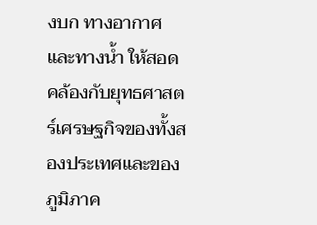งบก ทางอากาศ และทางน้ำ ให้สอดคล้องกับยุทธศาสตร์เศรษฐกิจของทั้งสองประเทศและของภูมิภาค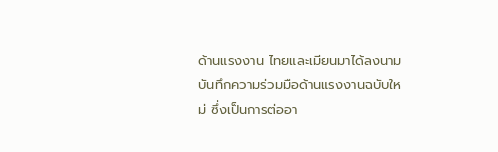ด้านแรงงาน ไทยและเมียนมาได้ลงนามบันทึกความร่วมมือด้านแรงงานฉบับใหม่ ซึ่งเป็นการต่ออา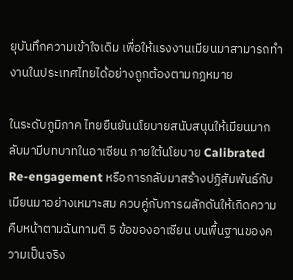ยุบันทึกความเข้าใจเดิม เพื่อให้แรงงานเมียนมาสามารถทำงานในประเทศไทยได้อย่างถูกต้องตามกฎหมาย

ในระดับภูมิภาค ไทยยืนยันนโยบายสนับสนุนให้เมียนมากลับมามีบทบาทในอาเซียน ภายใต้นโยบาย Calibrated Re-engagement หรือการกลับมาสร้างปฏิสัมพันธ์กับเมียนมาอย่างเหมาะสม ควบคู่กับการผลักดันให้เกิดความคืบหน้าตามฉันทามติ 5 ข้อของอาเซียน บนพื้นฐานของความเป็นจริง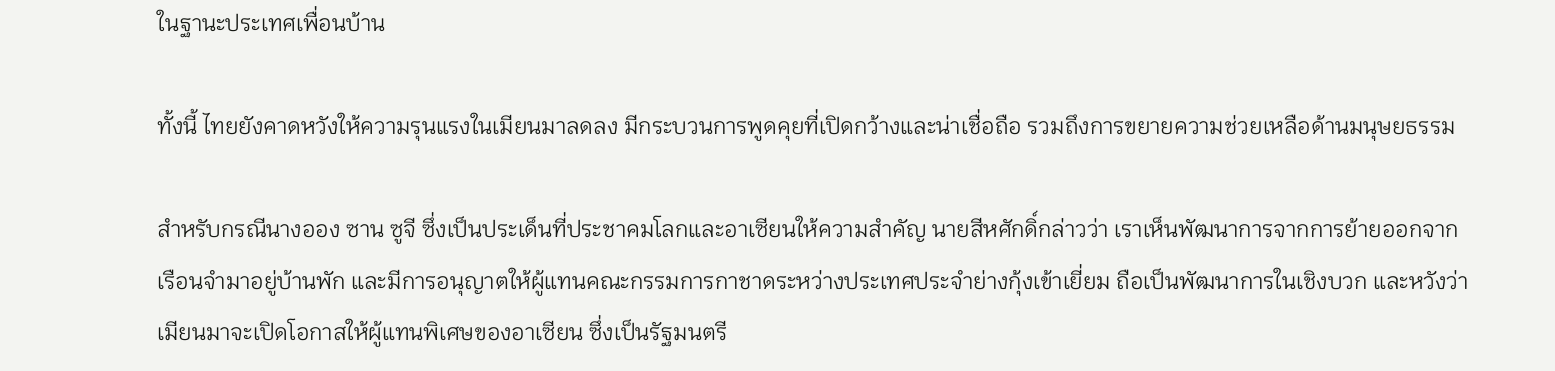ในฐานะประเทศเพื่อนบ้าน

ทั้งนี้ ไทยยังคาดหวังให้ความรุนแรงในเมียนมาลดลง มีกระบวนการพูดคุยที่เปิดกว้างและน่าเชื่อถือ รวมถึงการขยายความช่วยเหลือด้านมนุษยธรรม

สำหรับกรณีนางออง ซาน ซูจี ซึ่งเป็นประเด็นที่ประชาคมโลกและอาเซียนให้ความสำคัญ นายสีหศักดิ์กล่าวว่า เราเห็นพัฒนาการจากการย้ายออกจากเรือนจำมาอยู่บ้านพัก และมีการอนุญาตให้ผู้แทนคณะกรรมการกาชาดระหว่างประเทศประจำย่างกุ้งเข้าเยี่ยม ถือเป็นพัฒนาการในเชิงบวก และหวังว่าเมียนมาจะเปิดโอกาสให้ผู้แทนพิเศษของอาเซียน ซึ่งเป็นรัฐมนตรี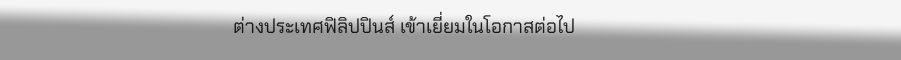ต่างประเทศฟิลิปปินส์ เข้าเยี่ยมในโอกาสต่อไป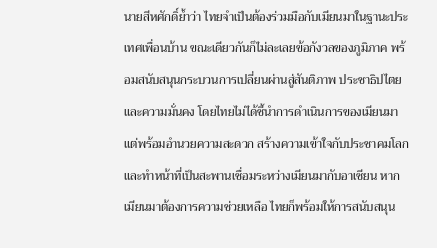นายสีหศักดิ์ย้ำว่า ไทยจำเป็นต้องร่วมมือกับเมียนมาในฐานะประเทศเพื่อนบ้าน ขณะเดียวกันก็ไม่ละเลยข้อกังวลของภูมิภาค พร้อมสนับสนุนกระบวนการเปลี่ยนผ่านสู่สันติภาพ ประชาธิปไตย และความมั่นคง โดยไทยไม่ได้ชี้นำการดำเนินการของเมียนมา แต่พร้อมอำนวยความสะดวก สร้างความเข้าใจกับประชาคมโลก และทำหน้าที่เป็นสะพานเชื่อมระหว่างเมียนมากับอาเซียน หากเมียนมาต้องการความช่วยเหลือ ไทยก็พร้อมให้การสนับสนุน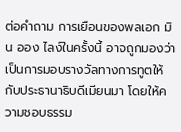ต่อคำถาม การเยือนของพลเอก มิน ออง ไลง์ในครั้งนี้ อาจถูกมองว่าเป็นการมอบรางวัลทางการทูตให้กับประธานาธิบดีเมียนมา โดยให้ความชอบธรรม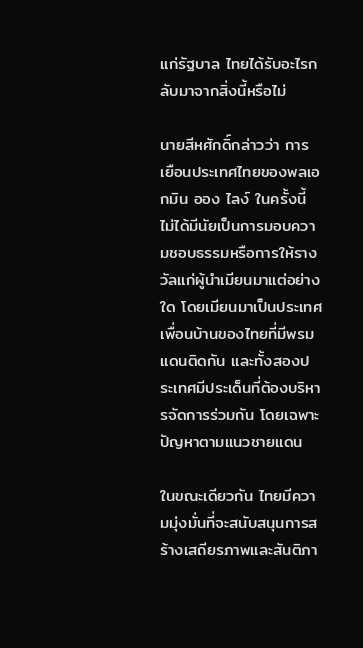แก่รัฐบาล ไทยได้รับอะไรกลับมาจากสิ่งนี้หรือไม่

นายสีหศักดิ์กล่าวว่า การเยือนประเทศไทยของพลเอกมิน ออง ไลง์ ในครั้งนี้ ไม่ได้มีนัยเป็นการมอบความชอบธรรมหรือการให้รางวัลแก่ผู้นำเมียนมาแต่อย่างใด โดยเมียนมาเป็นประเทศเพื่อนบ้านของไทยที่มีพรมแดนติดกัน และทั้งสองประเทศมีประเด็นที่ต้องบริหารจัดการร่วมกัน โดยเฉพาะปัญหาตามแนวชายแดน

ในขณะเดียวกัน ไทยมีความมุ่งมั่นที่จะสนับสนุนการสร้างเสถียรภาพและสันติภา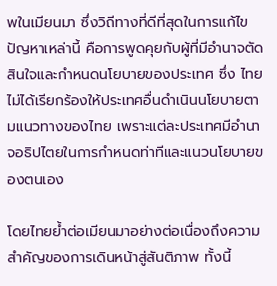พในเมียนมา ซึ่งวิถีทางที่ดีที่สุดในการแก้ไขปัญหาเหล่านี้ คือการพูดคุยกับผู้ที่มีอำนาจตัดสินใจและกำหนดนโยบายของประเทศ ซึ่ง ไทยไม่ได้เรียกร้องให้ประเทศอื่นดำเนินนโยบายตามแนวทางของไทย เพราะแต่ละประเทศมีอำนาจอธิปไตยในการกำหนดท่าทีและแนวนโยบายของตนเอง

โดยไทยย้ำต่อเมียนมาอย่างต่อเนื่องถึงความสำคัญของการเดินหน้าสู่สันติภาพ ทั้งนี้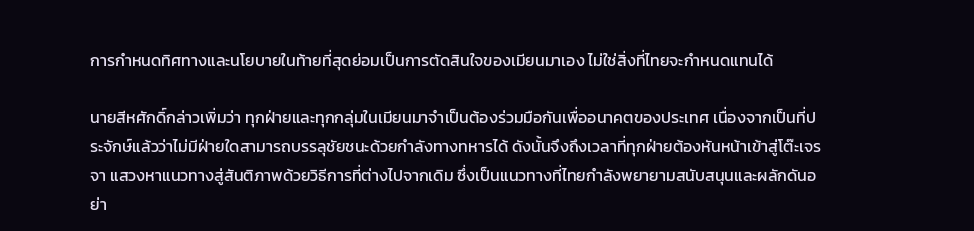การกำหนดทิศทางและนโยบายในท้ายที่สุดย่อมเป็นการตัดสินใจของเมียนมาเอง ไม่ใช่สิ่งที่ไทยจะกำหนดแทนได้

นายสีหศักดิ์กล่าวเพิ่มว่า ทุกฝ่ายและทุกกลุ่มในเมียนมาจำเป็นต้องร่วมมือกันเพื่ออนาคตของประเทศ เนื่องจากเป็นที่ประจักษ์แล้วว่าไม่มีฝ่ายใดสามารถบรรลุชัยชนะด้วยกำลังทางทหารได้ ดังนั้นจึงถึงเวลาที่ทุกฝ่ายต้องหันหน้าเข้าสู่โต๊ะเจรจา แสวงหาแนวทางสู่สันติภาพด้วยวิธีการที่ต่างไปจากเดิม ซึ่งเป็นแนวทางที่ไทยกำลังพยายามสนับสนุนและผลักดันอย่า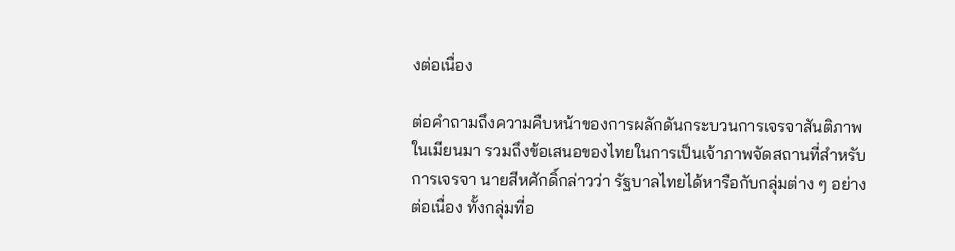งต่อเนื่อง

ต่อคำถามถึงความคืบหน้าของการผลักดันกระบวนการเจรจาสันติภาพในเมียนมา รวมถึงข้อเสนอของไทยในการเป็นเจ้าภาพจัดสถานที่สำหรับการเจรจา นายสีหศักดิ์กล่าวว่า รัฐบาลไทยได้หารือกับกลุ่มต่าง ๆ อย่างต่อเนื่อง ทั้งกลุ่มที่อ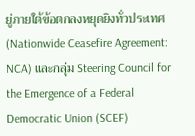ยู่ภายใต้ข้อตกลงหยุดยิงทั่วประเทศ (Nationwide Ceasefire Agreement: NCA) และกลุ่ม Steering Council for the Emergence of a Federal Democratic Union (SCEF)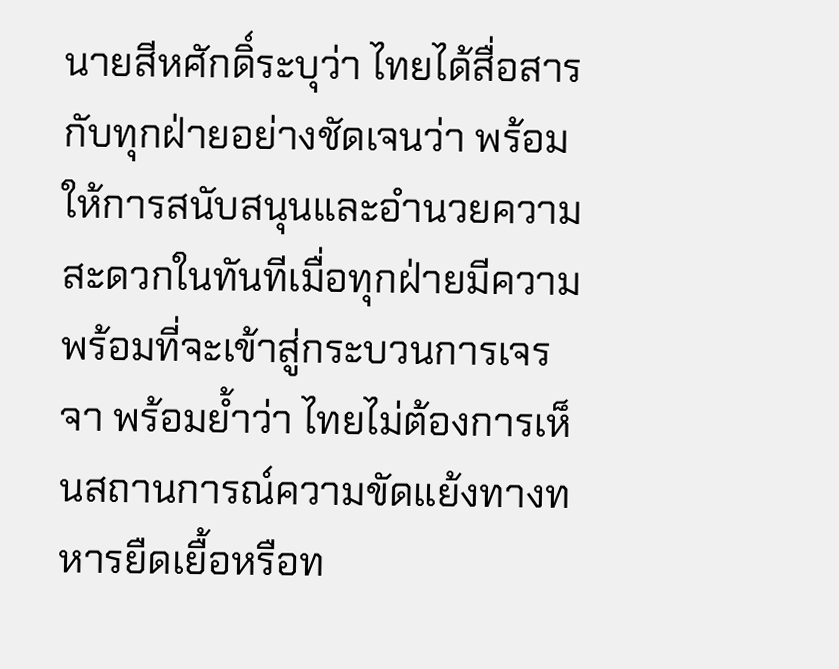นายสีหศักดิ์ระบุว่า ไทยได้สื่อสารกับทุกฝ่ายอย่างชัดเจนว่า พร้อมให้การสนับสนุนและอำนวยความสะดวกในทันทีเมื่อทุกฝ่ายมีความพร้อมที่จะเข้าสู่กระบวนการเจรจา พร้อมย้ำว่า ไทยไม่ต้องการเห็นสถานการณ์ความขัดแย้งทางทหารยืดเยื้อหรือท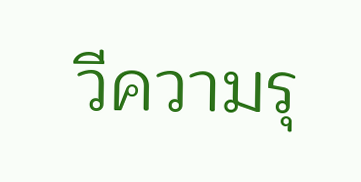วีความรุ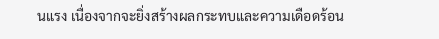นแรง เนื่องจากจะยิ่งสร้างผลกระทบและความเดือดร้อน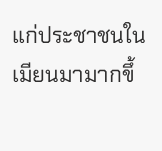แก่ประชาชนในเมียนมามากขึ้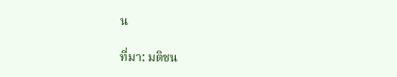น

ที่มา: มติชน